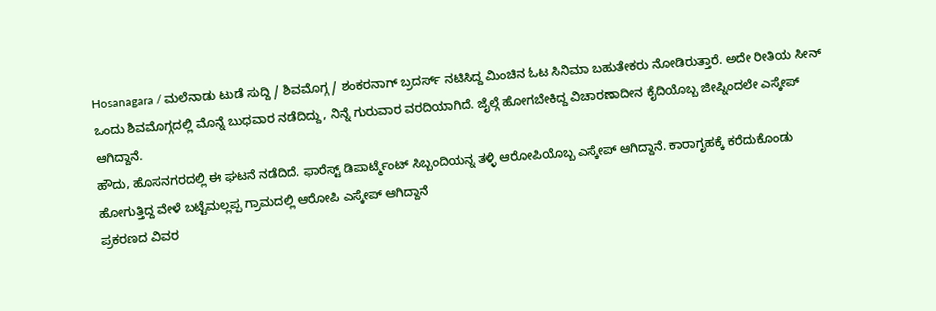Hosanagara / ಮಲೆನಾಡು ಟುಡೆ ಸುದ್ದಿ / ಶಿವಮೊಗ್ಗ / ಶಂಕರನಾಗ್ ಬ್ರದರ್ಸ್ ನಟಿಸಿದ್ದ ಮಿಂಚಿನ ಓಟ ಸಿನಿಮಾ ಬಹುತೇಕರು ನೋಡಿರುತ್ತಾರೆ. ಅದೇ ರೀತಿಯ ಸೀನ್ ಒಂದು ಶಿವಮೊಗ್ಗದಲ್ಲಿ ಮೊನ್ನೆ ಬುಧವಾರ ನಡೆದಿದ್ದು, ನಿನ್ನೆ ಗುರುವಾರ ವರದಿಯಾಗಿದೆ. ಜೈಲ್ಗೆ ಹೋಗಬೇಕಿದ್ದ ವಿಚಾರಣಾದೀನ ಕೈದಿಯೊಬ್ಬ ಜೀಪ್ನಿಂದಲೇ ಎಸ್ಕೇಪ್ ಆಗಿದ್ದಾನೆ.
ಹೌದು, ಹೊಸನಗರದಲ್ಲಿ ಈ ಘಟನೆ ನಡೆದಿದೆ. ಫಾರೆಸ್ಟ್ ಡಿಪಾರ್ಟ್ಮೆಂಟ್ ಸಿಬ್ಬಂದಿಯನ್ನ ತಳ್ಳಿ ಆರೋಪಿಯೊಬ್ಬ ಎಸ್ಕೇಪ್ ಆಗಿದ್ದಾನೆ. ಕಾರಾಗೃಹಕ್ಕೆ ಕರೆದುಕೊಂಡು ಹೋಗುತ್ತಿದ್ದ ವೇಳೆ ಬಟ್ಟೆಮಲ್ಲಪ್ಪ ಗ್ರಾಮದಲ್ಲಿ ಆರೋಪಿ ಎಸ್ಕೇಪ್ ಆಗಿದ್ದಾನೆ
ಪ್ರಕರಣದ ವಿವರ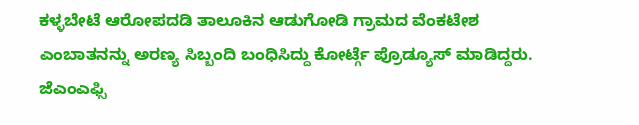ಕಳ್ಳಬೇಟೆ ಆರೋಪದಡಿ ತಾಲೂಕಿನ ಆಡುಗೋಡಿ ಗ್ರಾಮದ ವೆಂಕಟೇಶ ಎಂಬಾತನನ್ನು ಅರಣ್ಯ ಸಿಬ್ಬಂದಿ ಬಂಧಿಸಿದ್ದು ಕೋರ್ಟ್ಗೆ ಪ್ರೊಡ್ಯೂಸ್ ಮಾಡಿದ್ದರು. ಜೆಎಂಎಫ್ಸಿ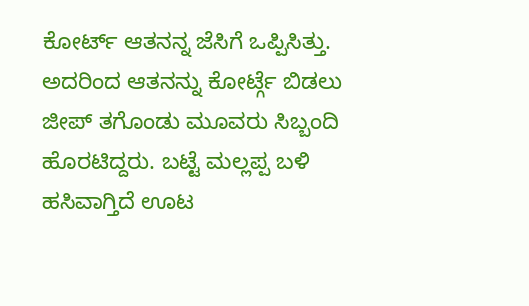ಕೋರ್ಟ್ ಆತನನ್ನ ಜೆಸಿಗೆ ಒಪ್ಪಿಸಿತ್ತು. ಅದರಿಂದ ಆತನನ್ನು ಕೋರ್ಟ್ಗೆ ಬಿಡಲು ಜೀಪ್ ತಗೊಂಡು ಮೂವರು ಸಿಬ್ಬಂದಿ ಹೊರಟಿದ್ದರು. ಬಟ್ಟೆ ಮಲ್ಲಪ್ಪ ಬಳಿ ಹಸಿವಾಗ್ತಿದೆ ಊಟ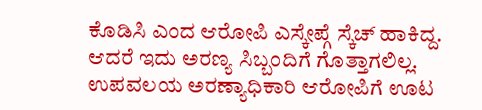ಕೊಡಿಸಿ ಎಂದ ಆರೋಪಿ ಎಸ್ಕೇಪ್ಗೆ ಸ್ಕೆಚ್ ಹಾಕಿದ್ದ. ಆದರೆ ಇದು ಅರಣ್ಯ ಸಿಬ್ಬಂದಿಗೆ ಗೊತ್ತಾಗಲಿಲ್ಲ. ಉಪವಲಯ ಅರಣ್ಯಾಧಿಕಾರಿ ಆರೋಪಿಗೆ ಊಟ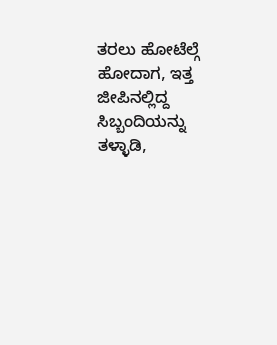ತರಲು ಹೋಟೆಲ್ಗೆ ಹೋದಾಗ, ಇತ್ತ ಜೀಪಿನಲ್ಲಿದ್ದ ಸಿಬ್ಬಂದಿಯನ್ನು ತಳ್ಳಾಡಿ,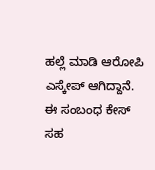ಹಲ್ಲೆ ಮಾಡಿ ಆರೋಪಿ ಎಸ್ಕೇಪ್ ಆಗಿದ್ದಾನೆ. ಈ ಸಂಬಂಧ ಕೇಸ್ ಸಹ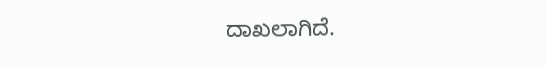ದಾಖಲಾಗಿದೆ.